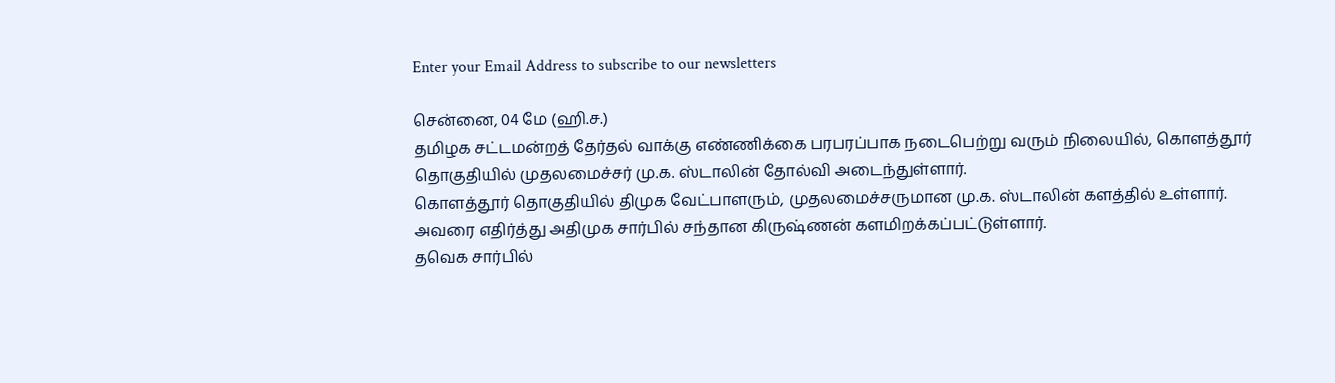Enter your Email Address to subscribe to our newsletters

சென்னை, 04 மே (ஹி.ச.)
தமிழக சட்டமன்றத் தேர்தல் வாக்கு எண்ணிக்கை பரபரப்பாக நடைபெற்று வரும் நிலையில், கொளத்தூர் தொகுதியில் முதலமைச்சர் மு.க. ஸ்டாலின் தோல்வி அடைந்துள்ளார்.
கொளத்தூர் தொகுதியில் திமுக வேட்பாளரும், முதலமைச்சருமான மு.க. ஸ்டாலின் களத்தில் உள்ளார். அவரை எதிர்த்து அதிமுக சார்பில் சந்தான கிருஷ்ணன் களமிறக்கப்பட்டுள்ளார்.
தவெக சார்பில்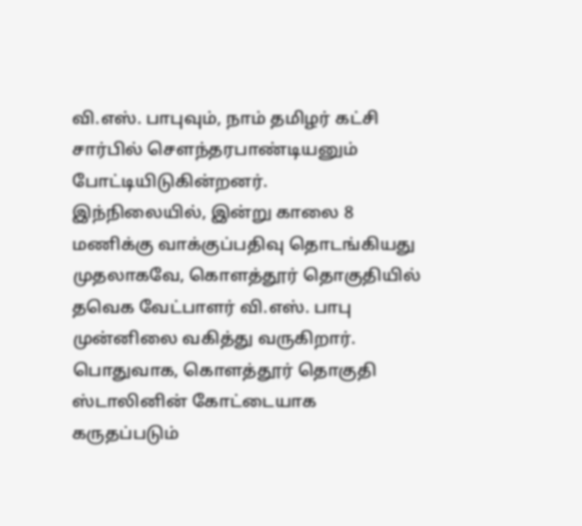வி.எஸ். பாபுவும், நாம் தமிழர் கட்சி சார்பில் செளந்தரபாண்டியனும் போட்டியிடுகின்றனர்.
இந்நிலையில், இன்று காலை 8 மணிக்கு வாக்குப்பதிவு தொடங்கியது முதலாகவே, கொளத்தூர் தொகுதியில் தவெக வேட்பாளர் வி.எஸ். பாபு முன்னிலை வகித்து வருகிறார்.
பொதுவாக, கொளத்தூர் தொகுதி ஸ்டாலினின் கோட்டையாக கருதப்படும்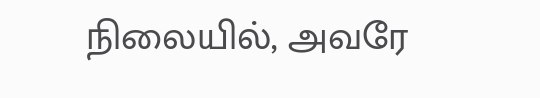நிலையில், அவரே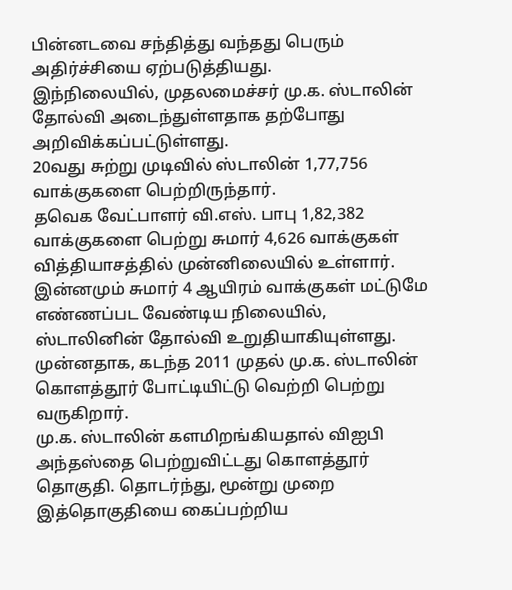பின்னடவை சந்தித்து வந்தது பெரும் அதிர்ச்சியை ஏற்படுத்தியது.
இந்நிலையில், முதலமைச்சர் மு.க. ஸ்டாலின் தோல்வி அடைந்துள்ளதாக தற்போது அறிவிக்கப்பட்டுள்ளது.
20வது சுற்று முடிவில் ஸ்டாலின் 1,77,756 வாக்குகளை பெற்றிருந்தார்.
தவெக வேட்பாளர் வி.எஸ். பாபு 1,82,382 வாக்குகளை பெற்று சுமார் 4,626 வாக்குகள் வித்தியாசத்தில் முன்னிலையில் உள்ளார்.
இன்னமும் சுமார் 4 ஆயிரம் வாக்குகள் மட்டுமே எண்ணப்பட வேண்டிய நிலையில், ஸ்டாலினின் தோல்வி உறுதியாகியுள்ளது.
முன்னதாக, கடந்த 2011 முதல் மு.க. ஸ்டாலின் கொளத்தூர் போட்டியிட்டு வெற்றி பெற்று வருகிறார்.
மு.க. ஸ்டாலின் களமிறங்கியதால் விஐபி அந்தஸ்தை பெற்றுவிட்டது கொளத்தூர் தொகுதி. தொடர்ந்து, மூன்று முறை இத்தொகுதியை கைப்பற்றிய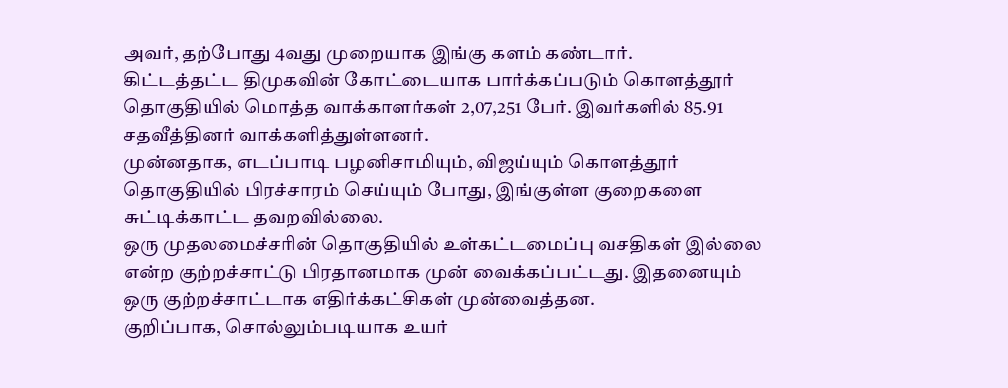அவர், தற்போது 4வது முறையாக இங்கு களம் கண்டார்.
கிட்டத்தட்ட திமுகவின் கோட்டையாக பார்க்கப்படும் கொளத்தூர் தொகுதியில் மொத்த வாக்காளர்கள் 2,07,251 பேர். இவர்களில் 85.91 சதவீத்தினர் வாக்களித்துள்ளனர்.
முன்னதாக, எடப்பாடி பழனிசாமியும், விஜய்யும் கொளத்தூர் தொகுதியில் பிரச்சாரம் செய்யும் போது, இங்குள்ள குறைகளை சுட்டிக்காட்ட தவறவில்லை.
ஒரு முதலமைச்சரின் தொகுதியில் உள்கட்டமைப்பு வசதிகள் இல்லை என்ற குற்றச்சாட்டு பிரதானமாக முன் வைக்கப்பட்டது. இதனையும் ஒரு குற்றச்சாட்டாக எதிர்க்கட்சிகள் முன்வைத்தன.
குறிப்பாக, சொல்லும்படியாக உயர்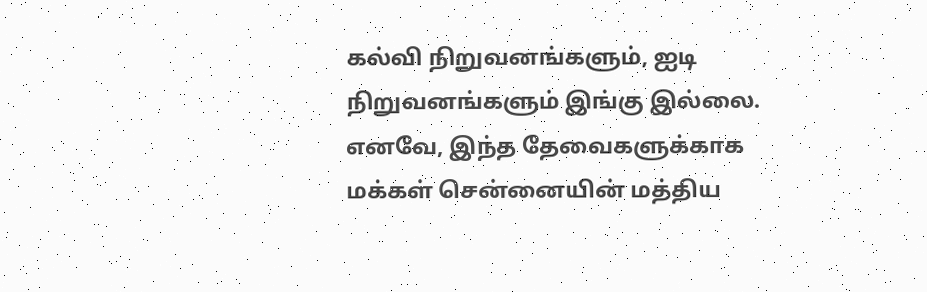கல்வி நிறுவனங்களும், ஐடி நிறுவனங்களும் இங்கு இல்லை. எனவே, இந்த தேவைகளுக்காக மக்கள் சென்னையின் மத்திய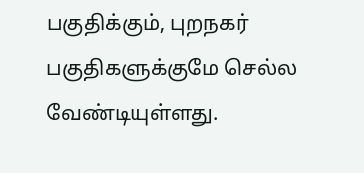பகுதிக்கும், புறநகர் பகுதிகளுக்குமே செல்ல வேண்டியுள்ளது.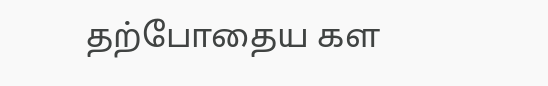தற்போதைய கள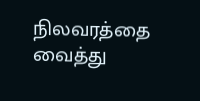நிலவரத்தை வைத்து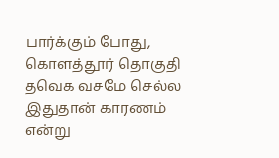பார்க்கும் போது, கொளத்தூர் தொகுதி தவெக வசமே செல்ல இதுதான் காரணம் என்று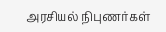அரசியல் நிபுணர்கள்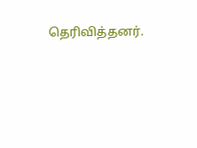தெரிவித்தனர்.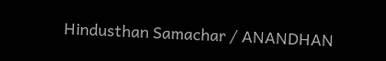Hindusthan Samachar / ANANDHAN